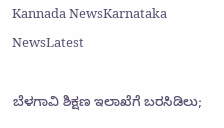Kannada NewsKarnataka NewsLatest

ಬೆಳಗಾವಿ ಶಿಕ್ಷಣ ಇಲಾಖೆಗೆ ಬರಸಿಡಿಲು;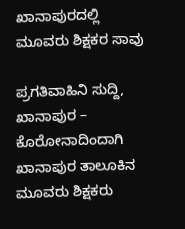ಖಾನಾಪುರದಲ್ಲಿ ಮೂವರು ಶಿಕ್ಷಕರ ಸಾವು

ಪ್ರಗತಿವಾಹಿನಿ ಸುದ್ದಿ, ಖಾನಾಪುರ – ಕೊರೋನಾದಿಂದಾಗಿ ಖಾನಾಪುರ ತಾಲೂಕಿನ ಮೂವರು ಶಿಕ್ಷಕರು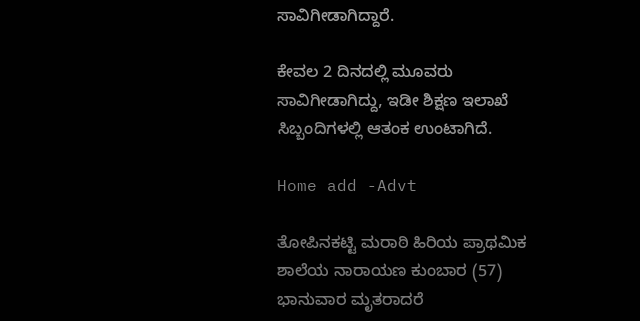ಸಾವಿಗೀಡಾಗಿದ್ದಾರೆ.

ಕೇವಲ 2 ದಿನದಲ್ಲಿ ಮೂವರು ಸಾವಿಗೀಡಾಗಿದ್ದು, ಇಡೀ ಶಿಕ್ಷಣ ಇಲಾಖೆ ಸಿಬ್ಬಂದಿಗಳಲ್ಲಿ ಆತಂಕ ಉಂಟಾಗಿದೆ.

Home add -Advt

ತೋಪಿನಕಟ್ಟಿ ಮರಾಠಿ ಹಿರಿಯ ಪ್ರಾಥಮಿಕ ಶಾಲೆಯ ನಾರಾಯಣ ಕುಂಬಾರ (57) ಭಾನುವಾರ ಮೃತರಾದರೆ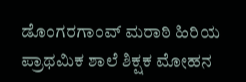ಡೊಂಗರಗಾಂವ್ ಮರಾಠಿ ಹಿರಿಯ ಪ್ರಾಥಮಿಕ ಶಾಲೆ ಶಿಕ್ಷಕ ಮೋಹನ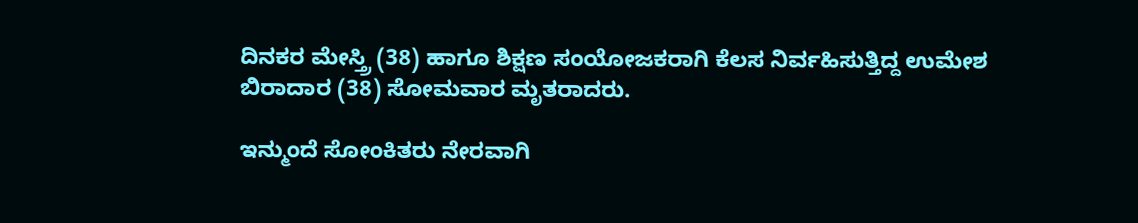ದಿನಕರ ಮೇಸ್ತ್ರಿ (38) ಹಾಗೂ ಶಿಕ್ಷಣ ಸಂಯೋಜಕರಾಗಿ ಕೆಲಸ ನಿರ್ವಹಿಸುತ್ತಿದ್ದ ಉಮೇಶ ಬಿರಾದಾರ (38) ಸೋಮವಾರ ಮೃತರಾದರು.

ಇನ್ಮುಂದೆ ಸೋಂಕಿತರು ನೇರವಾಗಿ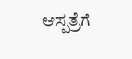ಆಸ್ಪತ್ರೆಗೆ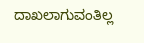ದಾಖಲಾಗುವಂತಿಲ್ಲ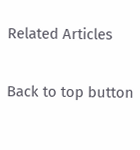Related Articles

Back to top button